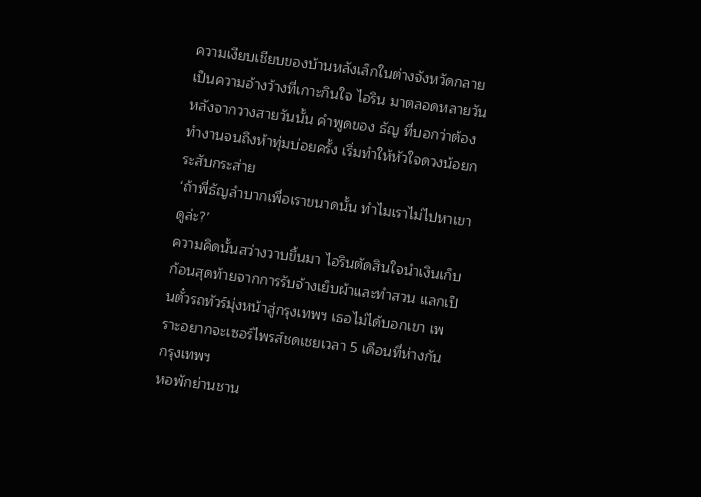ความเงียบเชียบของบ้านหลังเล็กในต่างจังหวัดกลายเป็นความอ้างว้างที่เกาะกินใจ ไอริน มาตลอดหลายวันหลังจากวางสายวันนั้น คำพูดของ ธัญ ที่บอกว่าต้องทำงานจนถึงห้าทุ่มบ่อยครั้ง เริ่มทำให้หัวใจดวงน้อยกระสับกระส่าย
‘ถ้าพี่ธัญลำบากเพื่อเราขนาดนั้น ทำไมเราไม่ไปหาเขาดูล่ะ?’
ความคิดนั้นสว่างวาบขึ้นมา ไอรินตัดสินใจนำเงินเก็บก้อนสุดท้ายจากการรับจ้างเย็บผ้าและทำสวน แลกเป็นตั๋วรถทัวร์มุ่งหน้าสู่กรุงเทพฯ เธอไม่ได้บอกเขา เพราะอยากจะเซอร์ไพรส์ชดเชยเวลา 5 เดือนที่ห่างกัน
กรุงเทพฯ
หอพักย่านชาน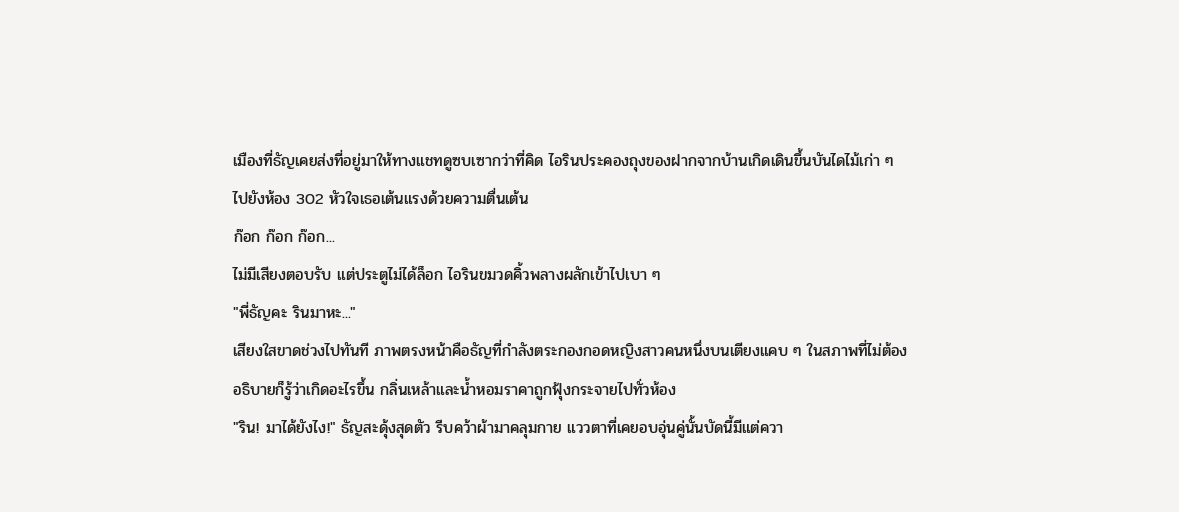เมืองที่ธัญเคยส่งที่อยู่มาให้ทางแชทดูซบเซากว่าที่คิด ไอรินประคองถุงของฝากจากบ้านเกิดเดินขึ้นบันไดไม้เก่า ๆ ไปยังห้อง 302 หัวใจเธอเต้นแรงด้วยความตื่นเต้น
ก๊อก ก๊อก ก๊อก...
ไม่มีเสียงตอบรับ แต่ประตูไม่ได้ล็อก ไอรินขมวดคิ้วพลางผลักเข้าไปเบา ๆ
"พี่ธัญคะ รินมาหะ..."
เสียงใสขาดช่วงไปทันที ภาพตรงหน้าคือธัญที่กำลังตระกองกอดหญิงสาวคนหนึ่งบนเตียงแคบ ๆ ในสภาพที่ไม่ต้องอธิบายก็รู้ว่าเกิดอะไรขึ้น กลิ่นเหล้าและน้ำหอมราคาถูกฟุ้งกระจายไปทั่วห้อง
"ริน! มาได้ยังไง!" ธัญสะดุ้งสุดตัว รีบคว้าผ้ามาคลุมกาย แววตาที่เคยอบอุ่นคู่นั้นบัดนี้มีแต่ควา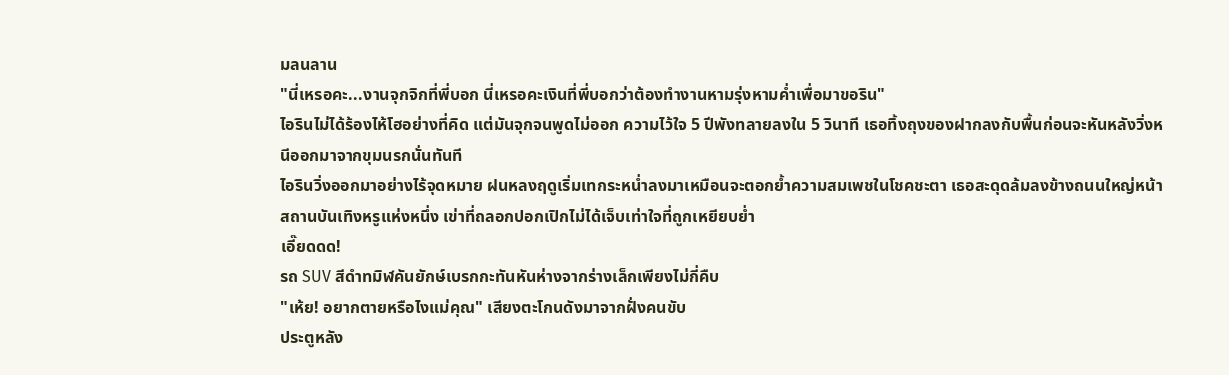มลนลาน
"นี่เหรอคะ...งานจุกจิกที่พี่บอก นี่เหรอคะเงินที่พี่บอกว่าต้องทำงานหามรุ่งหามค่ำเพื่อมาขอริน"
ไอรินไม่ได้ร้องไห้โฮอย่างที่คิด แต่มันจุกจนพูดไม่ออก ความไว้ใจ 5 ปีพังทลายลงใน 5 วินาที เธอทิ้งถุงของฝากลงกับพื้นก่อนจะหันหลังวิ่งหนีออกมาจากขุมนรกนั่นทันที
ไอรินวิ่งออกมาอย่างไร้จุดหมาย ฝนหลงฤดูเริ่มเทกระหน่ำลงมาเหมือนจะตอกย้ำความสมเพชในโชคชะตา เธอสะดุดล้มลงข้างถนนใหญ่หน้าสถานบันเทิงหรูแห่งหนึ่ง เข่าที่ถลอกปอกเปิกไม่ได้เจ็บเท่าใจที่ถูกเหยียบย่ำ
เอี๊ยดดด!
รถ SUV สีดำทมิฬคันยักษ์เบรกกะทันหันห่างจากร่างเล็กเพียงไม่กี่คืบ
"เห้ย! อยากตายหรือไงแม่คุณ" เสียงตะโกนดังมาจากฝั่งคนขับ
ประตูหลัง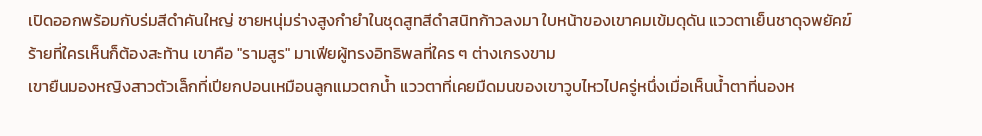เปิดออกพร้อมกับร่มสีดำคันใหญ่ ชายหนุ่มร่างสูงกำยำในชุดสูทสีดำสนิทก้าวลงมา ใบหน้าของเขาคมเข้มดุดัน แววตาเย็นชาดุจพยัคฆ์ร้ายที่ใครเห็นก็ต้องสะท้าน เขาคือ "รามสูร" มาเฟียผู้ทรงอิทธิพลที่ใคร ๆ ต่างเกรงขาม
เขายืนมองหญิงสาวตัวเล็กที่เปียกปอนเหมือนลูกแมวตกน้ำ แววตาที่เคยมืดมนของเขาวูบไหวไปครู่หนึ่งเมื่อเห็นน้ำตาที่นองห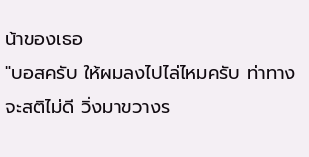น้าของเธอ
"บอสครับ ให้ผมลงไปไล่ไหมครับ ท่าทางจะสติไม่ดี วิ่งมาขวางร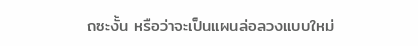ถซะงั้น หรือว่าจะเป็นแผนล่อลวงแบบใหม่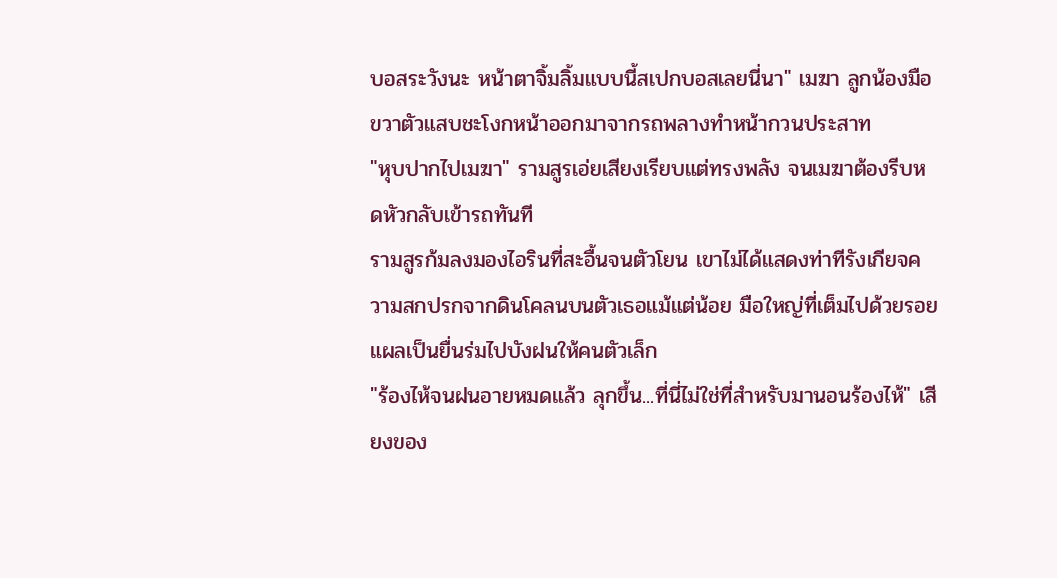บอสระวังนะ หน้าตาจิ้มลิ้มแบบนี้สเปกบอสเลยนี่นา" เมฆา ลูกน้องมือขวาตัวแสบชะโงกหน้าออกมาจากรถพลางทำหน้ากวนประสาท
"หุบปากไปเมฆา" รามสูรเอ่ยเสียงเรียบแต่ทรงพลัง จนเมฆาต้องรีบหดหัวกลับเข้ารถทันที
รามสูรก้มลงมองไอรินที่สะอื้นจนตัวโยน เขาไม่ได้แสดงท่าทีรังเกียจความสกปรกจากดินโคลนบนตัวเธอแม้แต่น้อย มือใหญ่ที่เต็มไปด้วยรอยแผลเป็นยื่นร่มไปบังฝนให้คนตัวเล็ก
"ร้องไห้จนฝนอายหมดแล้ว ลุกขึ้น...ที่นี่ไม่ใช่ที่สำหรับมานอนร้องไห้" เสียงของ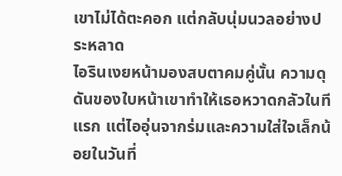เขาไม่ได้ตะคอก แต่กลับนุ่มนวลอย่างประหลาด
ไอรินเงยหน้ามองสบตาคมคู่นั้น ความดุดันของใบหน้าเขาทำให้เธอหวาดกลัวในทีแรก แต่ไออุ่นจากร่มและความใส่ใจเล็กน้อยในวันที่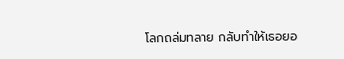โลกถล่มทลาย กลับทำให้เธอยอ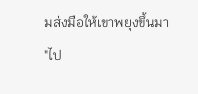มส่งมือให้เขาพยุงขึ้นมา
"ไป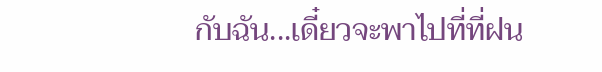กับฉัน...เดี๋ยวจะพาไปที่ที่ฝน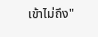เข้าไม่ถึง"